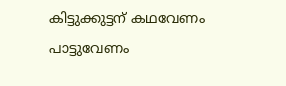കിട്ടുക്കുട്ടന് കഥവേണം പാട്ടുവേണം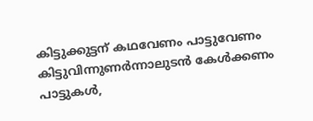കിട്ടുക്കുട്ടന് കഥവേണം പാട്ടുവേണം
കിട്ടുവിന്നുണർന്നാലുടൻ കേൾക്കണം പാട്ടുകൾ,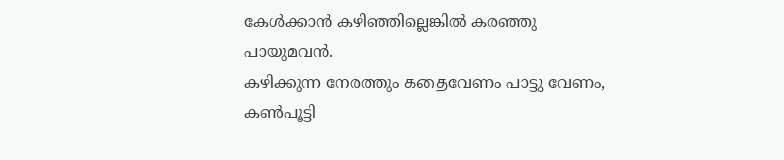കേൾക്കാൻ കഴിഞ്ഞില്ലെങ്കിൽ കരഞ്ഞു പായുമവൻ.
കഴിക്കുന്ന നേരത്തും கதைവേണം പാട്ടു വേണം,
കൺപൂട്ടി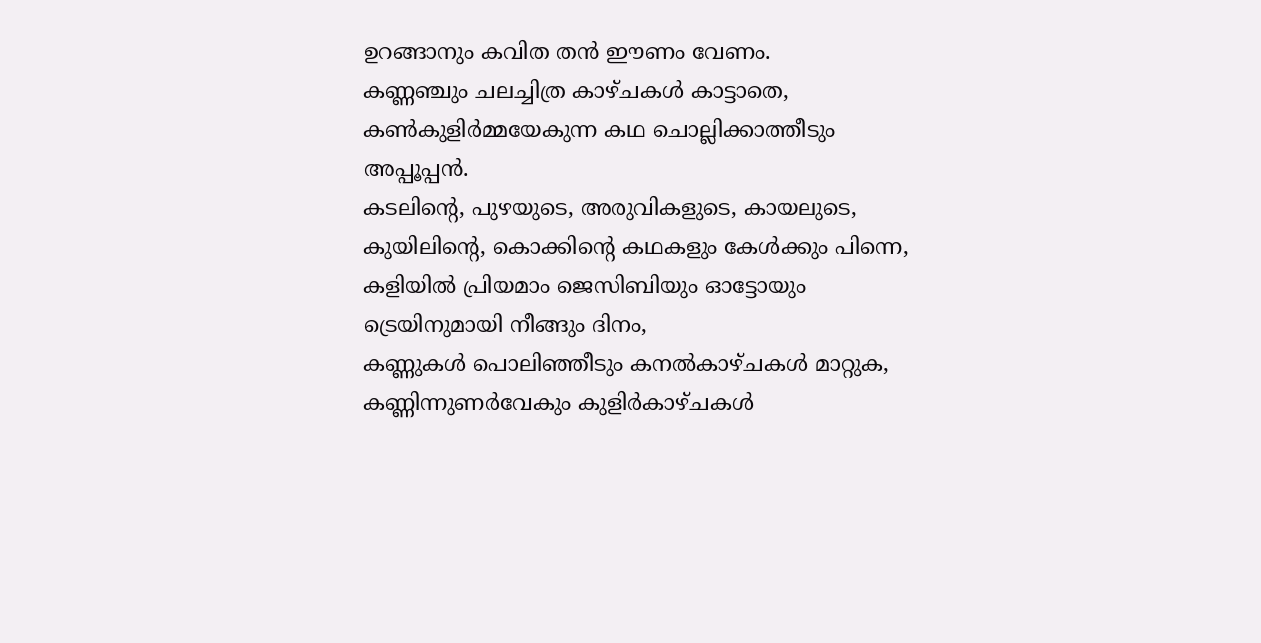ഉറങ്ങാനും കവിത തൻ ഈണം വേണം.
കണ്ണഞ്ചും ചലച്ചിത്ര കാഴ്ചകൾ കാട്ടാതെ,
കൺകുളിർമ്മയേകുന്ന കഥ ചൊല്ലിക്കാത്തീടും അപ്പൂപ്പൻ.
കടലിന്റെ, പുഴയുടെ, അരുവികളുടെ, കായലുടെ,
കുയിലിന്റെ, കൊക്കിന്റെ കഥകളും കേൾക്കും പിന്നെ,
കളിയിൽ പ്രിയമാം ജെസിബിയും ഓട്ടോയും ട്രെയിനുമായി നീങ്ങും ദിനം,
കണ്ണുകൾ പൊലിഞ്ഞീടും കനൽകാഴ്ചകൾ മാറ്റുക,
കണ്ണിന്നുണർവേകും കുളിർകാഴ്ചകൾ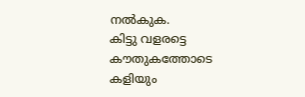നൽകുക.
കിട്ടു വളരട്ടെ കൗതുകത്തോടെ കളിയും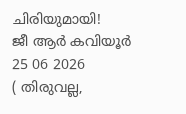ചിരിയുമായി!
ജീ ആർ കവിയൂർ
25 06 2026
( തിരുവല്ല,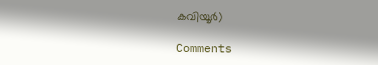കവിയൂർ)

Comments